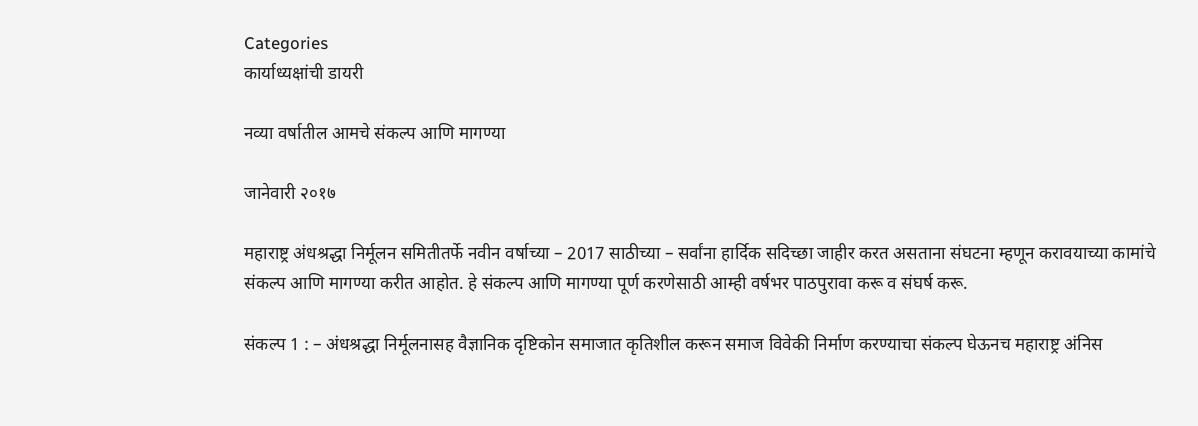Categories
कार्याध्यक्षांची डायरी

नव्या वर्षातील आमचे संकल्प आणि मागण्या

जानेवारी २०१७

महाराष्ट्र अंधश्रद्धा निर्मूलन समितीतर्फे नवीन वर्षाच्या – 2017 साठीच्या – सर्वांना हार्दिक सदिच्छा जाहीर करत असताना संघटना म्हणून करावयाच्या कामांचे संकल्प आणि मागण्या करीत आहोत. हे संकल्प आणि मागण्या पूर्ण करणेसाठी आम्ही वर्षभर पाठपुरावा करू व संघर्ष करू.

संकल्प 1 : – अंधश्रद्धा निर्मूलनासह वैज्ञानिक दृष्टिकोन समाजात कृतिशील करून समाज विवेकी निर्माण करण्याचा संकल्प घेऊनच महाराष्ट्र अंनिस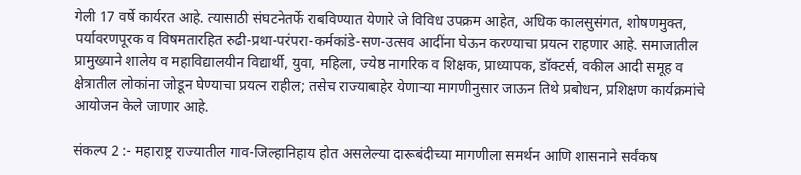गेली 17 वर्षे कार्यरत आहे. त्यासाठी संघटनेतर्फे राबविण्यात येणारे जे विविध उपक्रम आहेत, अधिक कालसुसंगत, शोषणमुक्त, पर्यावरणपूरक व विषमतारहित रुढी-प्रथा-परंपरा-कर्मकांडे-सण-उत्सव आदींना घेऊन करण्याचा प्रयत्न राहणार आहे. समाजातील प्रामुख्याने शालेय व महाविद्यालयीन विद्यार्थी, युवा, महिला, ज्येष्ठ नागरिक व शिक्षक, प्राध्यापक, डॉक्टर्स, वकील आदी समूह व क्षेत्रातील लोकांना जोडून घेण्याचा प्रयत्न राहील; तसेच राज्याबाहेर येणार्‍या मागणीनुसार जाऊन तिथे प्रबोधन, प्रशिक्षण कार्यक्रमांचे आयोजन केले जाणार आहे.

संकल्प 2 :- महाराष्ट्र राज्यातील गाव-जिल्हानिहाय होत असलेल्या दारूबंदीच्या मागणीला समर्थन आणि शासनाने सर्वंकष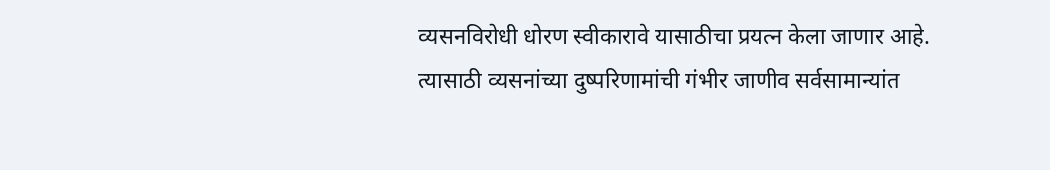व्यसनविरोधी धोरण स्वीकारावे यासाठीचा प्रयत्न केला जाणार आहे. त्यासाठी व्यसनांच्या दुष्परिणामांची गंभीर जाणीव सर्वसामान्यांत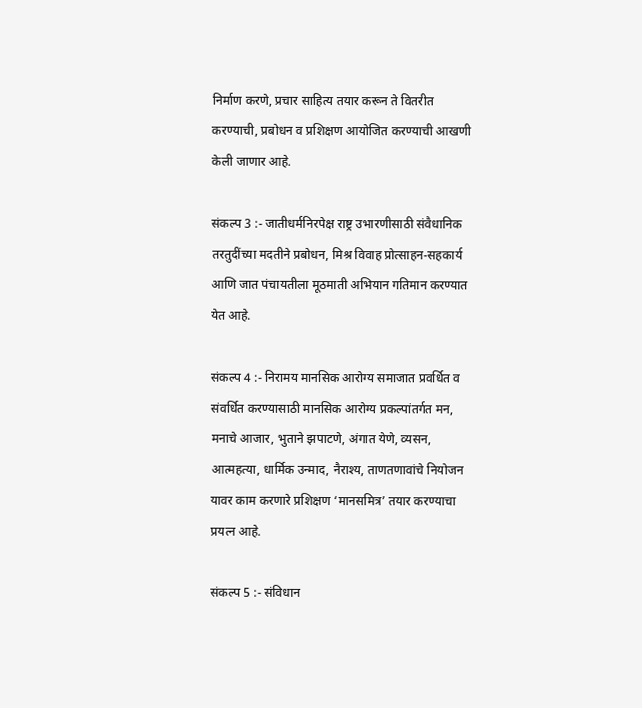निर्माण करणे, प्रचार साहित्य तयार करून ते वितरीत करण्याची, प्रबोधन व प्रशिक्षण आयोजित करण्याची आखणी केली जाणार आहे.

संकल्प 3 :- जातीधर्मनिरपेक्ष राष्ट्र उभारणीसाठी संवैधानिक तरतुदींच्या मदतीने प्रबोधन, मिश्र विवाह प्रोत्साहन-सहकार्य आणि जात पंचायतीला मूठमाती अभियान गतिमान करण्यात येत आहे.

संकल्प 4 :- निरामय मानसिक आरोग्य समाजात प्रवर्धित व संवर्धित करण्यासाठी मानसिक आरोग्य प्रकल्पांतर्गत मन, मनाचे आजार, भुताने झपाटणे, अंगात येणे, व्यसन, आत्महत्या, धार्मिक उन्माद, नैराश्य, ताणतणावांचे नियोजन यावर काम करणारे प्रशिक्षण ‘मानसमित्र’ तयार करण्याचा प्रयत्न आहे.

संकल्प 5 :- संविधान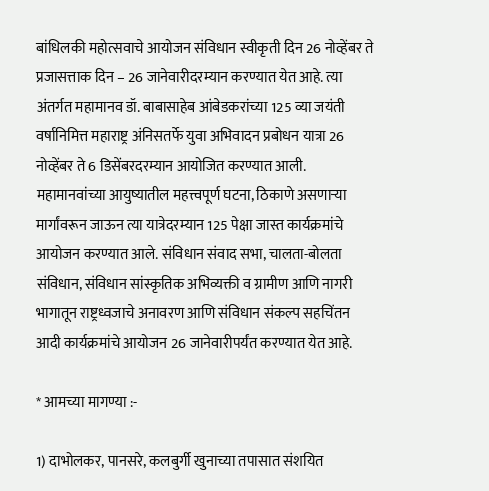बांधिलकी महोत्सवाचे आयोजन संविधान स्वीकृती दिन 26 नोव्हेंबर ते प्रजासत्ताक दिन – 26 जानेवारीदरम्यान करण्यात येत आहे. त्या अंतर्गत महामानव डॉ. बाबासाहेब आंबेडकरांच्या 125 व्या जयंती वर्षानिमित्त महाराष्ट्र अंनिसतर्फे युवा अभिवादन प्रबोधन यात्रा 26 नोव्हेंबर ते 6 डिसेंबरदरम्यान आयोजित करण्यात आली. महामानवांच्या आयुष्यातील महत्त्वपूर्ण घटना, ठिकाणे असणार्‍या मार्गांवरून जाऊन त्या यात्रेदरम्यान 125 पेक्षा जास्त कार्यक्रमांचे आयोजन करण्यात आले. संविधान संवाद सभा, चालता-बोलता संविधान, संविधान सांस्कृतिक अभिव्यक्ती व ग्रामीण आणि नागरी भागातून राष्ट्रध्वजाचे अनावरण आणि संविधान संकल्प सहचिंतन आदी कार्यक्रमांचे आयोजन 26 जानेवारीपर्यंत करण्यात येत आहे.

* आमच्या मागण्या :-

1) दाभोलकर, पानसरे, कलबुर्गी खुनाच्या तपासात संशयित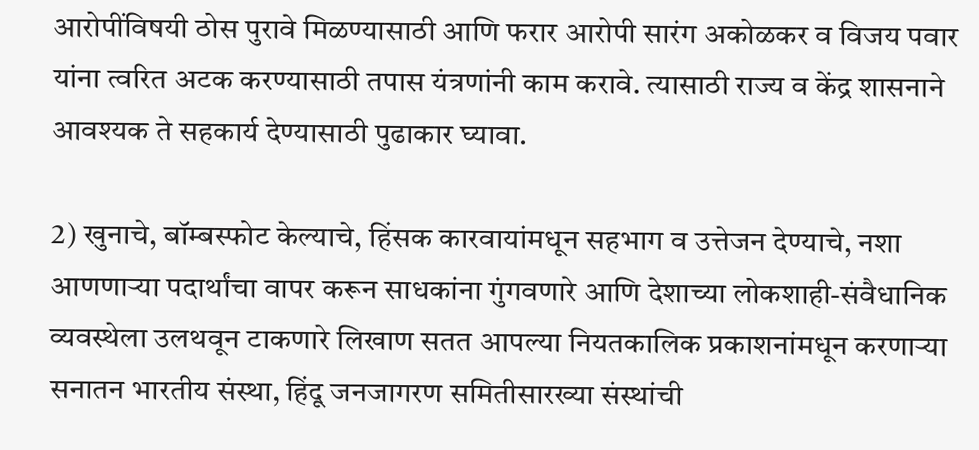आरोपींविषयी ठोस पुरावे मिळण्यासाठी आणि फरार आरोपी सारंग अकोळकर व विजय पवार यांना त्वरित अटक करण्यासाठी तपास यंत्रणांनी काम करावे. त्यासाठी राज्य व केंद्र शासनाने आवश्यक ते सहकार्य देण्यासाठी पुढाकार घ्यावा.

2) खुनाचे, बॉम्बस्फोट केल्याचे, हिंसक कारवायांमधून सहभाग व उत्तेजन देण्याचे, नशा आणणार्‍या पदार्थांचा वापर करून साधकांना गुंगवणारे आणि देशाच्या लोकशाही-संवैधानिक व्यवस्थेला उलथवून टाकणारे लिखाण सतत आपल्या नियतकालिक प्रकाशनांमधून करणार्‍या सनातन भारतीय संस्था, हिंदू जनजागरण समितीसारख्या संस्थांची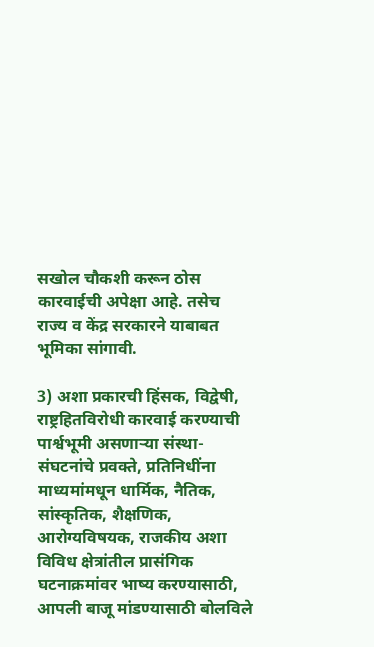सखोल चौकशी करून ठोस कारवाईची अपेक्षा आहे. तसेच राज्य व केंद्र सरकारने याबाबत भूमिका सांगावी.

3) अशा प्रकारची हिंसक, विद्वेषी, राष्ट्रहितविरोधी कारवाई करण्याची पार्श्वभूमी असणार्‍या संस्था-संघटनांचे प्रवक्ते, प्रतिनिधींना माध्यमांमधून धार्मिक, नैतिक, सांस्कृतिक, शैक्षणिक, आरोग्यविषयक, राजकीय अशा विविध क्षेत्रांतील प्रासंगिक घटनाक्रमांवर भाष्य करण्यासाठी, आपली बाजू मांडण्यासाठी बोलविले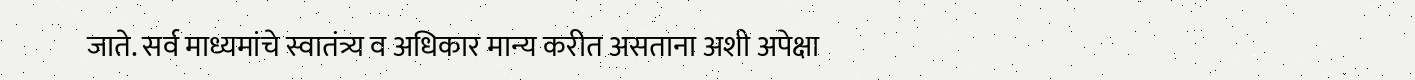जाते. सर्व माध्यमांचे स्वातंत्र्य व अधिकार मान्य करीत असताना अशी अपेक्षा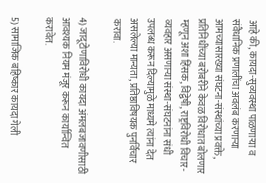आहे की, कायदा-सुव्यवस्था पाळणार्‍या व संवैधानिक प्रणालींचा अवलंब करणार्‍या आमच्यासारख्या संघटना-संस्थांच्या प्रवक्ते, प्रतिनिधींच्या बरोबरीने केवळ विरोधात बोलणार म्हणून अशा हिंसक, विद्वेषी, राष्ट्रविरोधी विचार-व्यवहार असणार्‍या संस्था-संघटनांना संधी उपलब्ध करून दिल्यामुळे माध्यमे त्यांना देत असलेल्या मान्यता, प्रतिष्ठाविषयक पुनर्विचार करावा.

4) जादूटोणाविरोधी कायदा अंमलबजावणीसाठी आवश्यक नियम मंजूर करून कार्यान्वित करावेत.

5) सामाजिक बहिष्कार कायदा गेली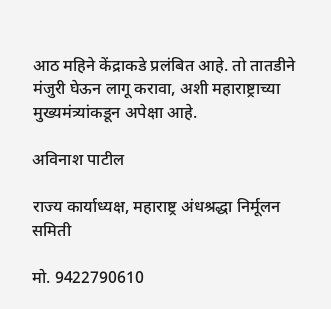आठ महिने केंद्राकडे प्रलंबित आहे. तो तातडीने मंजुरी घेऊन लागू करावा, अशी महाराष्ट्राच्या मुख्यमंत्र्यांकडून अपेक्षा आहे.

अविनाश पाटील

राज्य कार्याध्यक्ष, महाराष्ट्र अंधश्रद्धा निर्मूलन समिती

मो. 9422790610